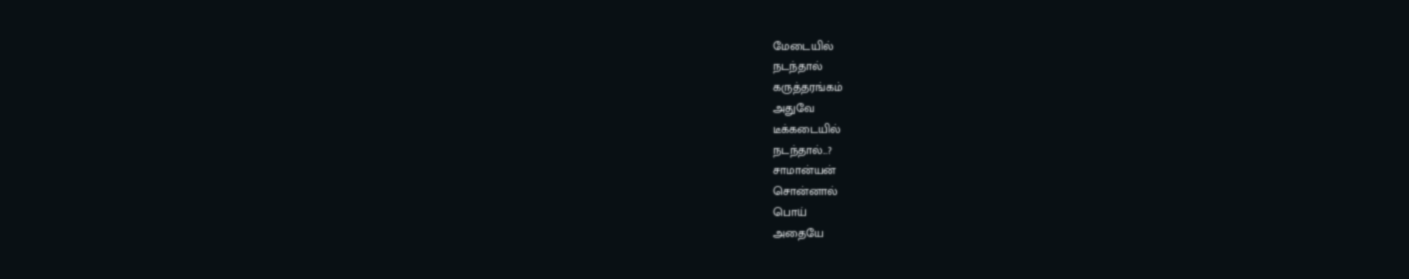மேடையில்
நடந்தால்
கருத்தரங்கம்
அதுவே
டீக்கடையில்
நடந்தால்...?
சாமான்யன்
சொன்னால்
பொய்
அதையே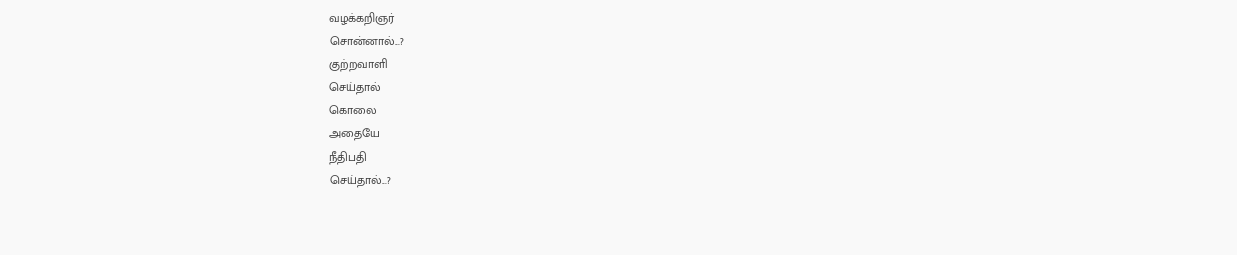வழக்கறிஞர்
சொன்னால்...?
குற்றவாளி
செய்தால்
கொலை
அதையே
நீதிபதி
செய்தால்...?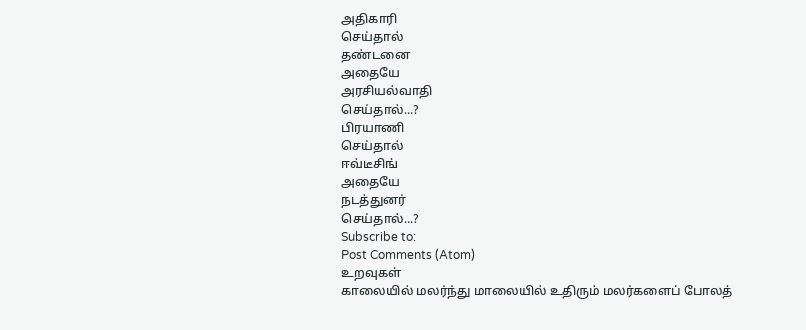அதிகாரி
செய்தால்
தண்டனை
அதையே
அரசியல்வாதி
செய்தால்...?
பிரயாணி
செய்தால்
ஈவ்டீசிங்
அதையே
நடத்துனர்
செய்தால்...?
Subscribe to:
Post Comments (Atom)
உறவுகள்
காலையில் மலர்ந்து மாலையில் உதிரும் மலர்களைப் போலத்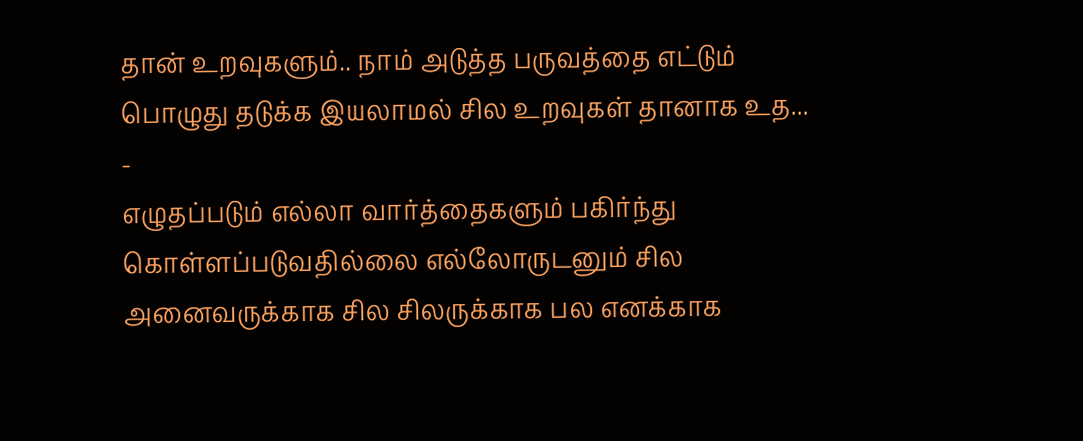தான் உறவுகளும்.. நாம் அடுத்த பருவத்தை எட்டும் பொழுது தடுக்க இயலாமல் சில உறவுகள் தானாக உத...
-
எழுதப்படும் எல்லா வார்த்தைகளும் பகிர்ந்து கொள்ளப்படுவதில்லை எல்லோருடனும் சில அனைவருக்காக சில சிலருக்காக பல எனக்காக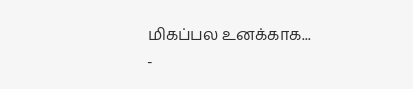மிகப்பல உனக்காக...
-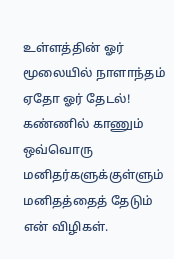உள்ளத்தின் ஓர் மூலையில் நாளாந்தம் ஏதோ ஓர் தேடல்! கண்ணில் காணும் ஒவ்வொரு மனிதர்களுக்குள்ளும் மனிதத்தைத் தேடும் என் விழிகள்.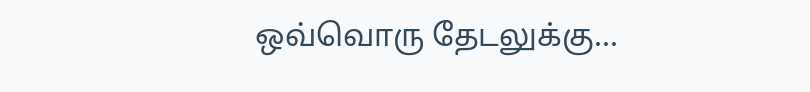ஒவ்வொரு தேடலுக்கு...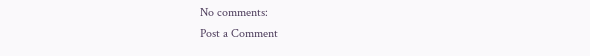No comments:
Post a Comment